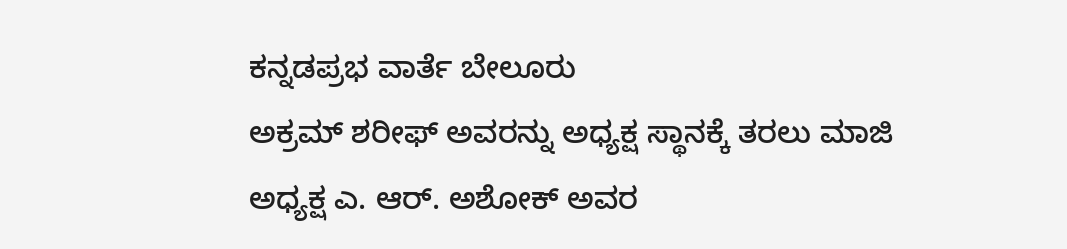ಕನ್ನಡಪ್ರಭ ವಾರ್ತೆ ಬೇಲೂರು
ಅಕ್ರಮ್ ಶರೀಫ್ ಅವರನ್ನು ಅಧ್ಯಕ್ಷ ಸ್ಥಾನಕ್ಕೆ ತರಲು ಮಾಜಿ ಅಧ್ಯಕ್ಷ ಎ. ಆರ್. ಅಶೋಕ್ ಅವರ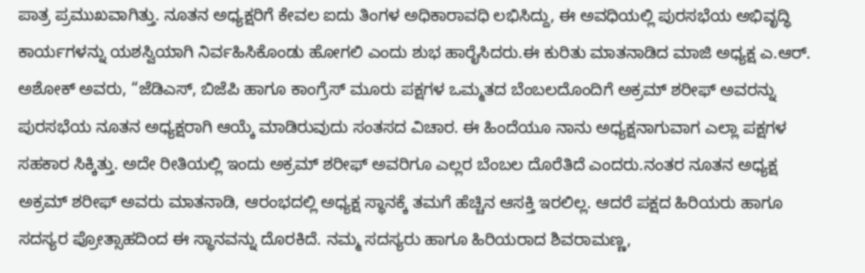ಪಾತ್ರ ಪ್ರಮುಖವಾಗಿತ್ತು. ನೂತನ ಅಧ್ಯಕ್ಷರಿಗೆ ಕೇವಲ ಐದು ತಿಂಗಳ ಅಧಿಕಾರಾವಧಿ ಲಭಿಸಿದ್ದು, ಈ ಅವಧಿಯಲ್ಲಿ ಪುರಸಭೆಯ ಅಭಿವೃದ್ಧಿ ಕಾರ್ಯಗಳನ್ನು ಯಶಸ್ವಿಯಾಗಿ ನಿರ್ವಹಿಸಿಕೊಂಡು ಹೋಗಲಿ ಎಂದು ಶುಭ ಹಾರೈಸಿದರು.ಈ ಕುರಿತು ಮಾತನಾಡಿದ ಮಾಜಿ ಅಧ್ಯಕ್ಷ ಎ.ಆರ್. ಅಶೋಕ್ ಅವರು, “ಜೆಡಿಎಸ್, ಬಿಜೆಪಿ ಹಾಗೂ ಕಾಂಗ್ರೆಸ್ ಮೂರು ಪಕ್ಷಗಳ ಒಮ್ಮತದ ಬೆಂಬಲದೊಂದಿಗೆ ಅಕ್ರಮ್ ಶರೀಫ್ ಅವರನ್ನು ಪುರಸಭೆಯ ನೂತನ ಅಧ್ಯಕ್ಷರಾಗಿ ಆಯ್ಕೆ ಮಾಡಿರುವುದು ಸಂತಸದ ವಿಚಾರ. ಈ ಹಿಂದೆಯೂ ನಾನು ಅಧ್ಯಕ್ಷನಾಗುವಾಗ ಎಲ್ಲಾ ಪಕ್ಷಗಳ ಸಹಕಾರ ಸಿಕ್ಕಿತ್ತು. ಅದೇ ರೀತಿಯಲ್ಲಿ ಇಂದು ಅಕ್ರಮ್ ಶರೀಫ್ ಅವರಿಗೂ ಎಲ್ಲರ ಬೆಂಬಲ ದೊರೆತಿದೆ ಎಂದರು.ನಂತರ ನೂತನ ಅಧ್ಯಕ್ಷ ಅಕ್ರಮ್ ಶರೀಫ್ ಅವರು ಮಾತನಾಡಿ, ಆರಂಭದಲ್ಲಿ ಅಧ್ಯಕ್ಷ ಸ್ಥಾನಕ್ಕೆ ತಮಗೆ ಹೆಚ್ಚಿನ ಆಸಕ್ತಿ ಇರಲಿಲ್ಲ. ಆದರೆ ಪಕ್ಷದ ಹಿರಿಯರು ಹಾಗೂ ಸದಸ್ಯರ ಪ್ರೋತ್ಸಾಹದಿಂದ ಈ ಸ್ಥಾನವನ್ನು ದೊರಕಿದೆ. ನಮ್ಮ ಸದಸ್ಯರು ಹಾಗೂ ಹಿರಿಯರಾದ ಶಿವರಾಮಣ್ಣ,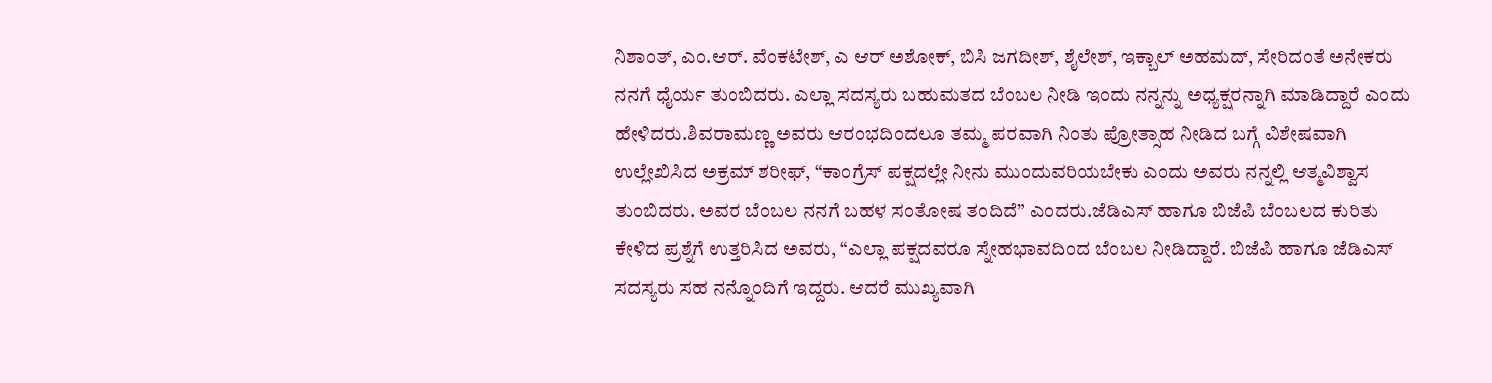ನಿಶಾಂತ್, ಎಂ.ಆರ್. ವೆಂಕಟೇಶ್, ಎ ಆರ್ ಅಶೋಕ್, ಬಿಸಿ ಜಗದೀಶ್, ಶೈಲೇಶ್, ಇಕ್ಬಾಲ್ ಅಹಮದ್, ಸೇರಿದಂತೆ ಅನೇಕರು ನನಗೆ ಧೈರ್ಯ ತುಂಬಿದರು. ಎಲ್ಲಾ ಸದಸ್ಯರು ಬಹುಮತದ ಬೆಂಬಲ ನೀಡಿ ಇಂದು ನನ್ನನ್ನು ಅಧ್ಯಕ್ಷರನ್ನಾಗಿ ಮಾಡಿದ್ದಾರೆ ಎಂದು ಹೇಳಿದರು.ಶಿವರಾಮಣ್ಣ ಅವರು ಆರಂಭದಿಂದಲೂ ತಮ್ಮ ಪರವಾಗಿ ನಿಂತು ಪ್ರೋತ್ಸಾಹ ನೀಡಿದ ಬಗ್ಗೆ ವಿಶೇಷವಾಗಿ ಉಲ್ಲೇಖಿಸಿದ ಅಕ್ರಮ್ ಶರೀಫ್, “ಕಾಂಗ್ರೆಸ್ ಪಕ್ಷದಲ್ಲೇ ನೀನು ಮುಂದುವರಿಯಬೇಕು ಎಂದು ಅವರು ನನ್ನಲ್ಲಿ ಆತ್ಮವಿಶ್ವಾಸ ತುಂಬಿದರು. ಅವರ ಬೆಂಬಲ ನನಗೆ ಬಹಳ ಸಂತೋಷ ತಂದಿದೆ” ಎಂದರು.ಜೆಡಿಎಸ್ ಹಾಗೂ ಬಿಜೆಪಿ ಬೆಂಬಲದ ಕುರಿತು ಕೇಳಿದ ಪ್ರಶ್ನೆಗೆ ಉತ್ತರಿಸಿದ ಅವರು, “ಎಲ್ಲಾ ಪಕ್ಷದವರೂ ಸ್ನೇಹಭಾವದಿಂದ ಬೆಂಬಲ ನೀಡಿದ್ದಾರೆ. ಬಿಜೆಪಿ ಹಾಗೂ ಜೆಡಿಎಸ್ ಸದಸ್ಯರು ಸಹ ನನ್ನೊಂದಿಗೆ ಇದ್ದರು. ಆದರೆ ಮುಖ್ಯವಾಗಿ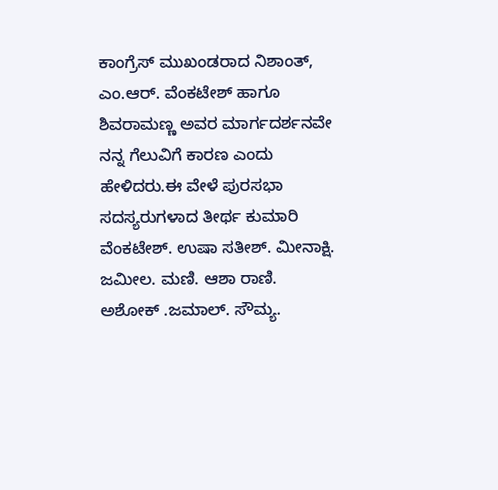ಕಾಂಗ್ರೆಸ್ ಮುಖಂಡರಾದ ನಿಶಾಂತ್, ಎಂ.ಆರ್. ವೆಂಕಟೇಶ್ ಹಾಗೂ ಶಿವರಾಮಣ್ಣ ಅವರ ಮಾರ್ಗದರ್ಶನವೇ ನನ್ನ ಗೆಲುವಿಗೆ ಕಾರಣ ಎಂದು ಹೇಳಿದರು.ಈ ವೇಳೆ ಪುರಸಭಾ ಸದಸ್ಯರುಗಳಾದ ತೀರ್ಥ ಕುಮಾರಿ ವೆಂಕಟೇಶ್. ಉಷಾ ಸತೀಶ್. ಮೀನಾಕ್ಷಿ. ಜಮೀಲ. ಮಣಿ. ಆಶಾ ರಾಣಿ. ಅಶೋಕ್ .ಜಮಾಲ್. ಸೌಮ್ಯ.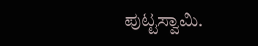ಪುಟ್ಟಸ್ವಾಮಿ.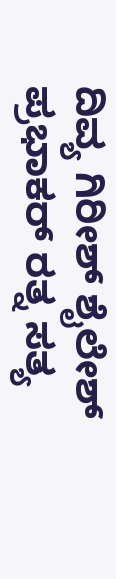ದಿವ್ಯ ಗಿರೀಶ್ ಶೈಲೇಶ್ ಪ್ರಭಾಕರ್ ರತ್ನ ಸತ್ಯ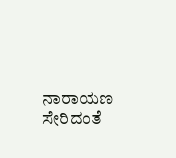ನಾರಾಯಣ ಸೇರಿದಂತೆ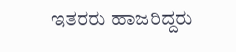ಇತರರು ಹಾಜರಿದ್ದರು